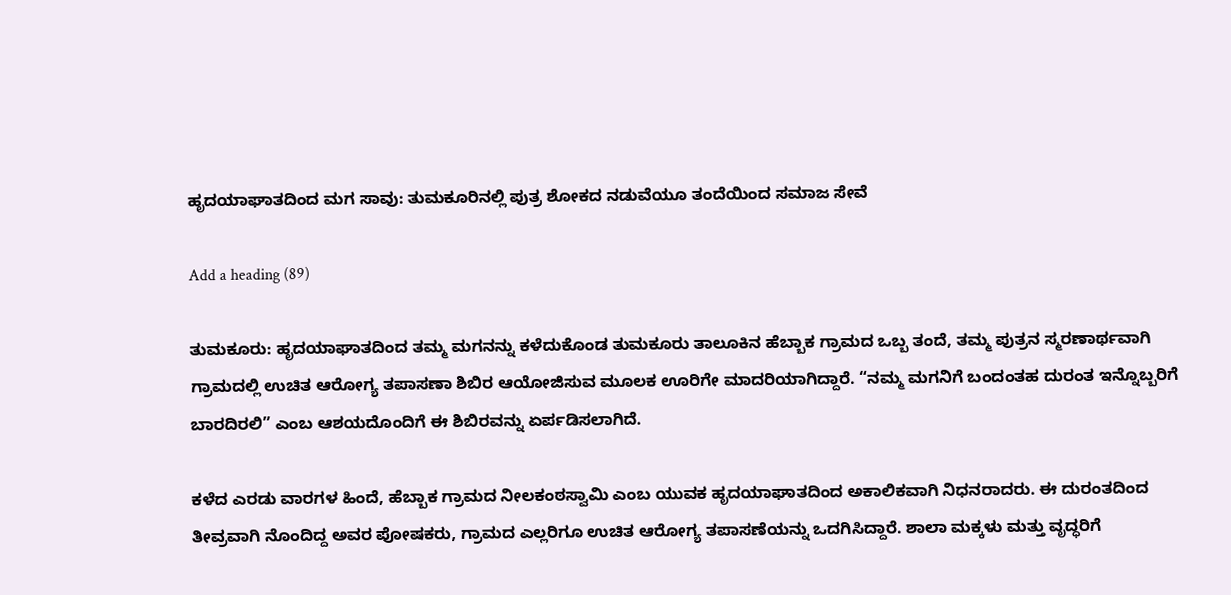ಹೃದಯಾಘಾತದಿಂದ ಮಗ ಸಾವು: ತುಮಕೂರಿನಲ್ಲಿ ಪುತ್ರ ಶೋಕದ ನಡುವೆಯೂ ತಂದೆಯಿಂದ ಸಮಾಜ ಸೇವೆ

Add a heading (89)

ತುಮಕೂರು: ಹೃದಯಾಘಾತದಿಂದ ತಮ್ಮ ಮಗನನ್ನು ಕಳೆದುಕೊಂಡ ತುಮಕೂರು ತಾಲೂಕಿನ ಹೆಬ್ಬಾಕ ಗ್ರಾಮದ ಒಬ್ಬ ತಂದೆ, ತಮ್ಮ ಪುತ್ರನ ಸ್ಮರಣಾರ್ಥವಾಗಿ ಗ್ರಾಮದಲ್ಲಿ ಉಚಿತ ಆರೋಗ್ಯ ತಪಾಸಣಾ ಶಿಬಿರ ಆಯೋಜಿಸುವ ಮೂಲಕ ಊರಿಗೇ ಮಾದರಿಯಾಗಿದ್ದಾರೆ. “ನಮ್ಮ ಮಗನಿಗೆ ಬಂದಂತಹ ದುರಂತ ಇನ್ನೊಬ್ಬರಿಗೆ ಬಾರದಿರಲಿ” ಎಂಬ ಆಶಯದೊಂದಿಗೆ ಈ ಶಿಬಿರವನ್ನು ಏರ್ಪಡಿಸಲಾಗಿದೆ.

ಕಳೆದ ಎರಡು ವಾರಗಳ ಹಿಂದೆ, ಹೆಬ್ಬಾಕ ಗ್ರಾಮದ ನೀಲಕಂಠಸ್ವಾಮಿ ಎಂಬ ಯುವಕ ಹೃದಯಾಘಾತದಿಂದ ಅಕಾಲಿಕವಾಗಿ ನಿಧನರಾದರು. ಈ ದುರಂತದಿಂದ ತೀವ್ರವಾಗಿ ನೊಂದಿದ್ದ ಅವರ ಪೋಷಕರು, ಗ್ರಾಮದ ಎಲ್ಲರಿಗೂ ಉಚಿತ ಆರೋಗ್ಯ ತಪಾಸಣೆಯನ್ನು ಒದಗಿಸಿದ್ದಾರೆ. ಶಾಲಾ ಮಕ್ಕಳು ಮತ್ತು ವೃದ್ಧರಿಗೆ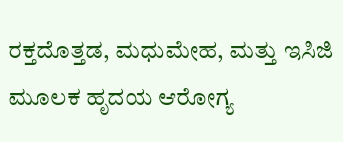ರಕ್ತದೊತ್ತಡ, ಮಧುಮೇಹ, ಮತ್ತು ಇಸಿಜಿ ಮೂಲಕ ಹೃದಯ ಆರೋಗ್ಯ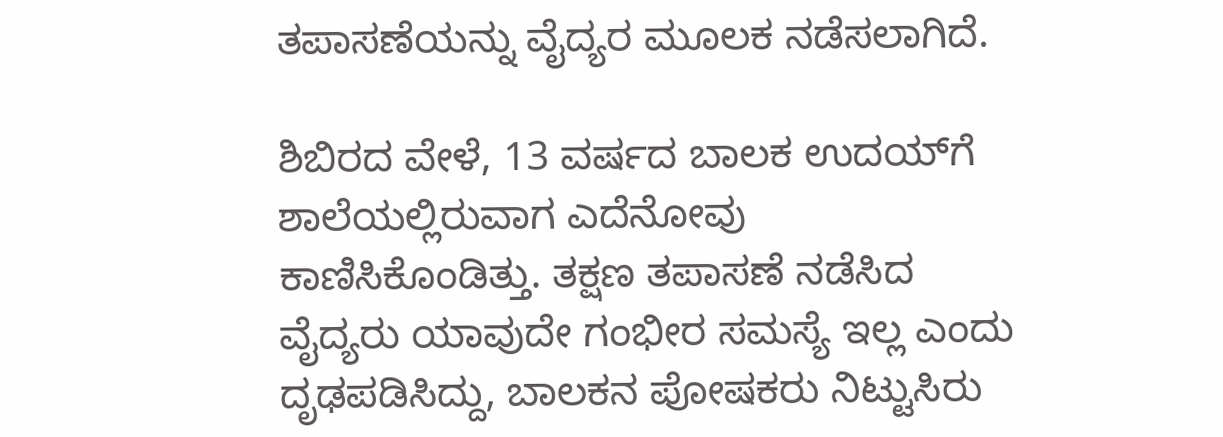ತಪಾಸಣೆಯನ್ನು ವೈದ್ಯರ ಮೂಲಕ ನಡೆಸಲಾಗಿದೆ.

ಶಿಬಿರದ ವೇಳೆ, 13 ವರ್ಷದ ಬಾಲಕ ಉದಯ್‌ಗೆ ಶಾಲೆಯಲ್ಲಿರುವಾಗ ಎದೆನೋವು ಕಾಣಿಸಿಕೊಂಡಿತ್ತು. ತಕ್ಷಣ ತಪಾಸಣೆ ನಡೆಸಿದ ವೈದ್ಯರು ಯಾವುದೇ ಗಂಭೀರ ಸಮಸ್ಯೆ ಇಲ್ಲ ಎಂದು ದೃಢಪಡಿಸಿದ್ದು, ಬಾಲಕನ ಪೋಷಕರು ನಿಟ್ಟುಸಿರು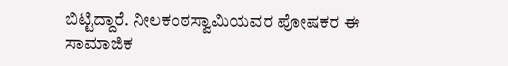ಬಿಟ್ಟಿದ್ದಾರೆ. ನೀಲಕಂಠಸ್ವಾಮಿಯವರ ಪೋಷಕರ ಈ ಸಾಮಾಜಿಕ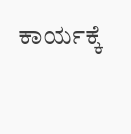ಕಾರ್ಯಕ್ಕೆ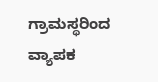ಗ್ರಾಮಸ್ಥರಿಂದ ವ್ಯಾಪಕ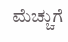ಮೆಚ್ಚುಗೆ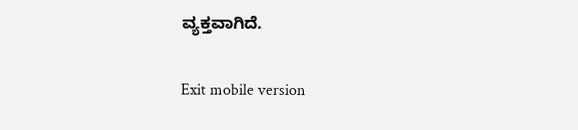ವ್ಯಕ್ತವಾಗಿದೆ.

Exit mobile version